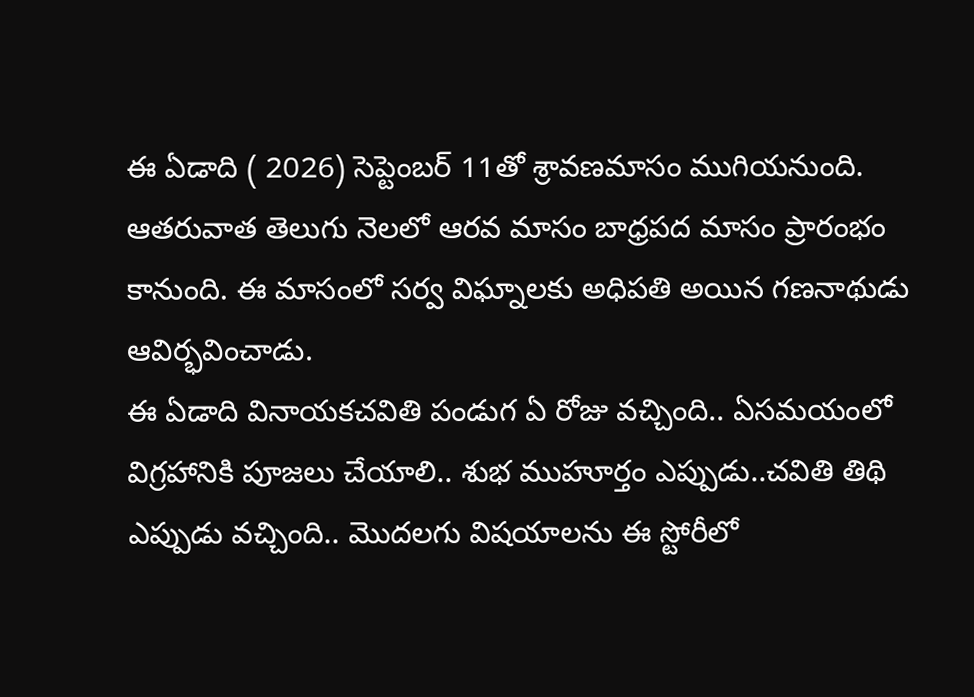ఈ ఏడాది ( 2026) సెప్టెంబర్ 11తో శ్రావణమాసం ముగియనుంది. ఆతరువాత తెలుగు నెలలో ఆరవ మాసం బాధ్రపద మాసం ప్రారంభం కానుంది. ఈ మాసంలో సర్వ విఘ్నాలకు అధిపతి అయిన గణనాథుడు ఆవిర్భవించాడు.
ఈ ఏడాది వినాయకచవితి పండుగ ఏ రోజు వచ్చింది.. ఏసమయంలో విగ్రహానికి పూజలు చేయాలి.. శుభ ముహూర్తం ఎప్పుడు..చవితి తిథి ఎప్పుడు వచ్చింది.. మొదలగు విషయాలను ఈ స్టోరీలో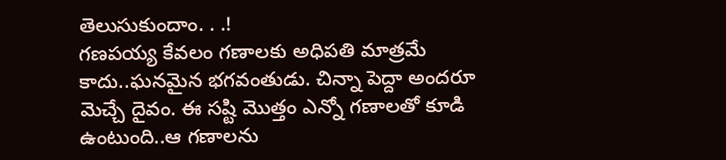తెలుసుకుందాం. . .!
గణపయ్య కేవలం గణాలకు అధిపతి మాత్రమే కాదు..ఘనమైన భగవంతుడు. చిన్నా పెద్దా అందరూ మెచ్చే దైవం. ఈ సష్టి మొత్తం ఎన్నో గణాలతో కూడి ఉంటుంది..ఆ గణాలను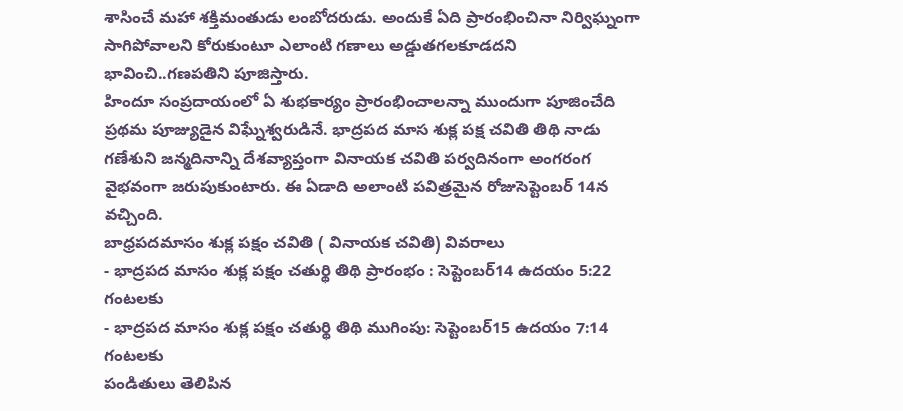శాసించే మహా శక్తిమంతుడు లంబోదరుడు. అందుకే ఏది ప్రారంభించినా నిర్విఘ్నంగా సాగిపోవాలని కోరుకుంటూ ఎలాంటి గణాలు అడ్డుతగలకూడదని భావించి..గణపతిని పూజిస్తారు.
హిందూ సంప్రదాయంలో ఏ శుభకార్యం ప్రారంభించాలన్నా ముందుగా పూజించేది ప్రథమ పూజ్యుడైన విఘ్నేశ్వరుడినే. భాద్రపద మాస శుక్ల పక్ష చవితి తిథి నాడు గణేశుని జన్మదినాన్ని దేశవ్యాప్తంగా వినాయక చవితి పర్వదినంగా అంగరంగ వైభవంగా జరుపుకుంటారు. ఈ ఏడాది అలాంటి పవిత్రమైన రోజుసెప్టెంబర్ 14న వచ్చింది.
బాధ్రపదమాసం శుక్ల పక్షం చవితి ( వినాయక చవితి) వివరాలు
- భాద్రపద మాసం శుక్ల పక్షం చతుర్థి తిథి ప్రారంభం : సెప్టెంబర్14 ఉదయం 5:22 గంటలకు
- భాద్రపద మాసం శుక్ల పక్షం చతుర్థి తిథి ముగింపు: సెప్టెంబర్15 ఉదయం 7:14 గంటలకు
పండితులు తెలిపిన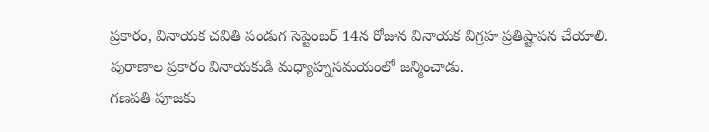ప్రకారం, వినాయక చవితి పండుగ సెప్టెంబర్ 14న రోజున వినాయక విగ్రహ ప్రతిష్టాపన చేయాలి.
పురాణాల ప్రకారం వినాయకుడి మధ్యాహ్నసమయంలో జన్మించాడు.
గణపతి పూజకు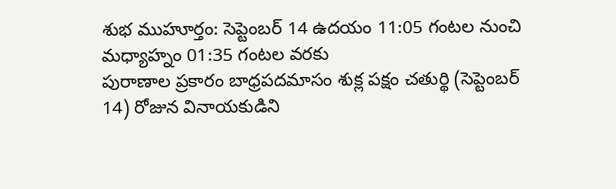శుభ ముహూర్తం: సెప్టెంబర్ 14 ఉదయం 11:05 గంటల నుంచి మధ్యాహ్నం 01:35 గంటల వరకు
పురాణాల ప్రకారం బాధ్రపదమాసం శుక్ల పక్షం చతుర్థి (సెప్టెంబర్ 14) రోజున వినాయకుడిని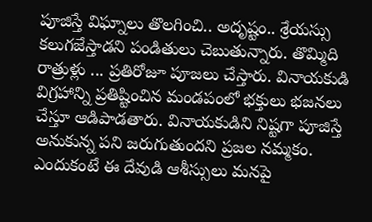పూజిస్తే విఘ్నాలు తొలగించి.. అదృష్టం.. శ్రేయస్సు కలుగజేస్తాడని పండితులు చెబుతున్నారు. తొమ్మిది రాత్రుళ్లు ... ప్రతిరోజూ పూజలు చేస్తారు. వినాయకుడి విగ్రహాన్ని ప్రతిష్టించిన మండపంలో భక్తులు భజనలు చేస్తూ ఆడిపాడతారు. వినాయకుడిని నిష్టగా పూజిస్తే అనుకున్న పని జరుగుతుందని ప్రజల నమ్మకం. ఎందుకంటే ఈ దేవుడి ఆశీస్సులు మనపై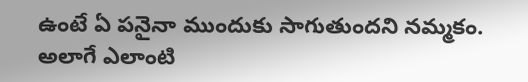ఉంటే ఏ పనైనా ముందుకు సాగుతుందని నమ్మకం. అలాగే ఎలాంటి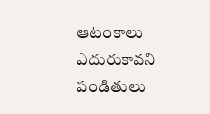ఆటంకాలు ఎదురుకావని పండితులు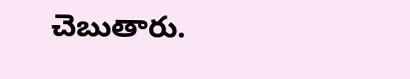చెబుతారు.